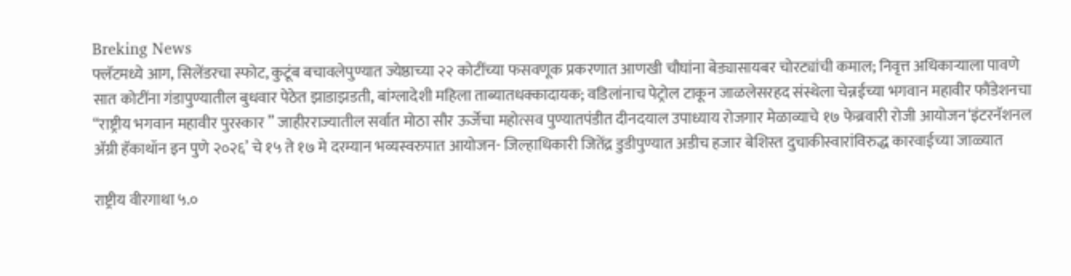Breking News
फ्लॅटमध्ये आग, सिलेंडरचा स्फोट, कुटूंब बचावलेपुण्यात ज्येष्ठाच्‍या २२ कोटींच्‍या फसवणूक प्रकरणात आणखी चौघांना बेड्यासायबर चोरट्यांची कमाल; निवृत्त अधिकाऱ्याला पावणे सात कोटींना गंडापुण्यातील बुधवार पेठेत झाडाझडती, बांग्लादेशी महिला ताब्यातधक्कादायक; वडिलांनाच पेट्रोल टाकून जाळलेसरहद संस्थेला चेन्नईच्या भगवान महावीर फौंडेशनचा “राष्ट्रीय भगवान महावीर पुरस्कार ” जाहीरराज्यातील सर्वात मोठा सौर ऊर्जेचा महोत्सव पुण्यातपंडीत दीनदयाल उपाध्याय रोजगार मेळाव्याचे १७ फेब्रवारी रोजी आयोजन‘इंटरनॅशनल अ‍ॅग्री हॅकाथॉन इन पुणे २०२६’ चे १५ ते १७ मे दरम्यान भव्यस्वरुपात आयोजन- जिल्हाधिकारी जितेंद्र डुडीपुण्यात अडीच हजार बेशिस्त दुचाकीस्वारांविरुद्ध कारवाईच्या जाळ्यात

राष्ट्रीय वीरगाथा ५.०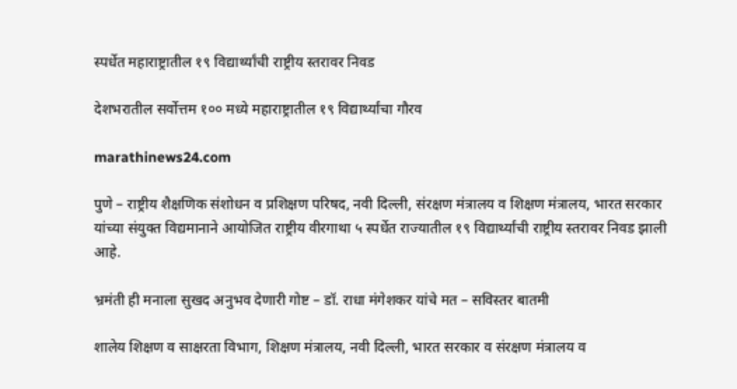स्पर्धेत महाराष्ट्रातील १९ विद्यार्थ्यांची राष्ट्रीय स्तरावर निवड

देशभरातील सर्वोत्तम १०० मध्ये महाराष्ट्रातील १९ विद्यार्थ्यांचा गौरव

marathinews24.com

पुणे – राष्ट्रीय शैक्षणिक संशोधन व प्रशिक्षण परिषद, नवी दिल्ली, संरक्षण मंत्रालय व शिक्षण मंत्रालय, भारत सरकार यांच्या संयुक्त विद्यमानाने आयोजित राष्ट्रीय वीरगाथा ५ स्पर्धेत राज्यातील १९ विद्यार्थ्यांची राष्ट्रीय स्तरावर निवड झाली आहे.

भ्रमंती ही मनाला सुखद अनुभव देणारी गोष्ट – डॉ. राधा मंगेशकर यांचे मत – सविस्तर बातमी

शालेय शिक्षण व साक्षरता विभाग, शिक्षण मंत्रालय, नवी दिल्ली, भारत सरकार व संरक्षण मंत्रालय व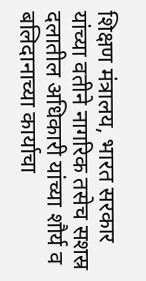शिक्षण मंत्रालय, भारत सरकार यांच्या वतीने नागरिक तसेच सशस्र दलातील अधिकारी यांच्या शौर्य व बलिदानाच्या कार्याचा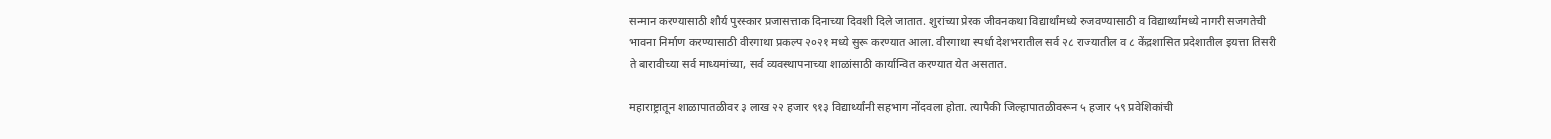सन्मान करण्यासाठी शौर्य पुरस्कार प्रजासत्ताक दिनाच्या दिवशी दिले जातात. शुरांच्या प्रेरक जीवनकथा विद्यार्थांमध्ये रुजवण्यासाठी व विद्यार्थ्यांमध्ये नागरी सजगतेची भावना निर्माण करण्यासाठी वीरगाथा प्रकल्प २०२१ मध्ये सुरू करण्यात आला. वीरगाथा स्पर्धा देशभरातील सर्व २८ राज्यातील व ८ केंद्रशासित प्रदेशातील इयत्ता तिसरी ते बारावीच्या सर्व माध्यमांच्या, सर्व व्यवस्थापनाच्या शाळांसाठी कार्यान्वित करण्यात येत असतात.

महाराष्ट्रातून शाळापातळीवर ३ लाख २२ हजार ९१३ विद्यार्थ्यांनी सहभाग नोंदवला होता. त्यापैकी जिल्हापातळीवरून ५ हजार ५९ प्रवेशिकांची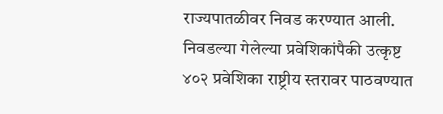राज्यपातळीवर निवड करण्यात आली. निवडल्या गेलेल्या प्रवेशिकांपैकी उत्कृष्ट ४०२ प्रवेशिका राष्ट्रीय स्तरावर पाठवण्यात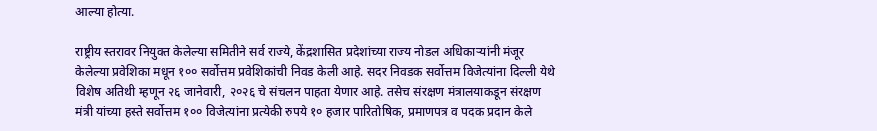आल्या होत्या.

राष्ट्रीय स्तरावर नियुक्त केलेल्या समितीने सर्व राज्ये, केंद्रशासित प्रदेशांच्या राज्य नोडल अधिकाऱ्यांनी मंजूर केलेल्या प्रवेशिका मधून १०० सर्वोत्तम प्रवेशिकांची निवड केली आहे. सदर निवडक सर्वोत्तम विजेत्यांना दिल्ली येथे विशेष अतिथी म्हणून २६ जानेवारी, २०२६ चे संचलन पाहता येणार आहे. तसेच संरक्षण मंत्रालयाकडून संरक्षण मंत्री यांच्या हस्ते सर्वोत्तम १०० विजेत्यांना प्रत्येकी रुपये १० हजार पारितोषिक, प्रमाणपत्र व पदक प्रदान केले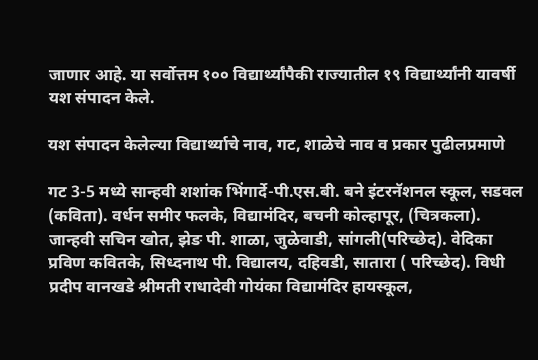जाणार आहे. या सर्वोत्तम १०० विद्यार्थ्यांपैकी राज्यातील १९ विद्यार्थ्यांनी यावर्षी यश संपादन केले.

यश संपादन केलेल्या विद्यार्थ्याचे नाव, गट, शाळेचे नाव व प्रकार पुढीलप्रमाणे

गट 3-5 मध्ये सान्हवी शशांक भिंगार्दे-पी.एस.बी. बने इंटरनॅशनल स्कूल, सडवल (कविता). वर्धन समीर फलके, विद्यामंदिर, बचनी कोल्हापूर, (चित्रकला). जान्हवी सचिन खोत, झेङ पी. शाळा, जुळेवाडी, सांगली(परिच्छेद). वेदिका प्रविण कवितके, सिध्दनाथ पी. विद्यालय, दहिवडी, सातारा ( परिच्छेद). विधी प्रदीप वानखडे श्रीमती राधादेवी गोयंका विद्यामंदिर हायस्कूल,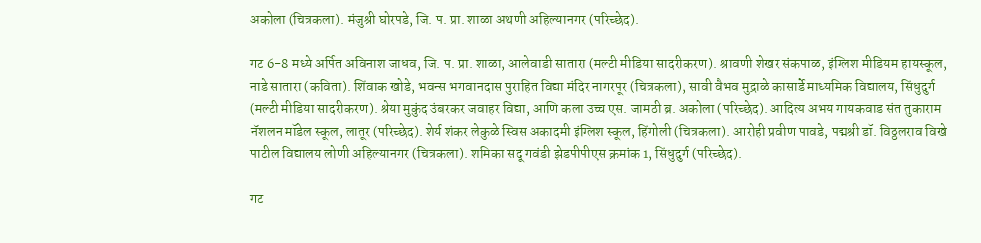अकोला (चित्रकला). मंजुश्री घोरपडे, जि. प. प्रा. शाळा अथणी अहिल्यानगर (परिच्छेद).

गट 6-8 मध्ये अर्पित अविनाश जाधव, जि. प. प्रा. शाळा, आलेवाडी सातारा (मल्टी मीडिया सादरीकरण). श्रावणी शेखर संकपाळ, इंग्लिश मीडियम हायस्कूल, नाडे सातारा (कविता). शिंवाक खोडे, भवन्स भगवानदास पुराहित विद्या मंदिर नागरपूर (चित्रकला), सावी वैभव मुद्राळे कासार्डे माध्यमिक विद्यालय, सिंधुदुर्ग (मल्टी मीडिया सादरीकरण). श्रेया मुकुंद उंबरकर जवाहर विद्या, आणि कला उच्च एस. जामठी ब्र. अकोला (परिच्छेद). आदित्य अभय गायकवाड संत तुकाराम नॅशलन मॉडेल स्कूल, लातूर (परिच्छेद). शेर्य शंकर लेकुळे स्विस अकादमी इंग्लिश स्कूल, हिंगोली (चित्रकला). आरोही प्रवीण पावडे, पद्मश्री डॉ. विठ्ठलराव विखे पाटील विद्यालय लोणी अहिल्यानगर (चित्रकला). शमिका सदू गवंडी झेडपीपीएस क्रमांक 1, सिंधुदुर्ग (परिच्छेद).

गट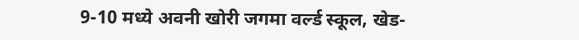9-10 मध्ये अवनी खोरी जगमा वर्ल्ड स्कूल, खेड-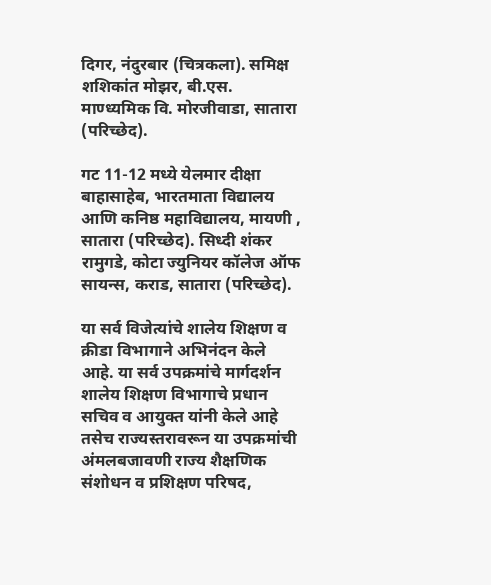दिगर, नंदुरबार (चित्रकला). समिक्ष शशिकांत मोझर, बी.एस. माण्ध्यमिक वि. मोरजीवाडा, सातारा (परिच्छेद).

गट 11-12 मध्ये येलमार दीक्षा बाहासाहेब, भारतमाता विद्यालय आणि कनिष्ठ महाविद्यालय, मायणी , सातारा (परिच्छेद). सिध्दी शंकर रामुगडे, कोटा ज्युनियर कॉलेज ऑफ सायन्स, कराड, सातारा (परिच्छेद).

या सर्व विजेत्यांचे शालेय शिक्षण व क्रीडा विभागाने अभिनंदन केले आहे. या सर्व उपक्रमांचे मार्गदर्शन शालेय शिक्षण विभागाचे प्रधान सचिव व आयुक्त यांनी केले आहे तसेच राज्यस्तरावरून या उपक्रमांची अंमलबजावणी राज्य शैक्षणिक संशोधन व प्रशिक्षण परिषद,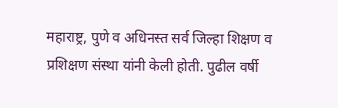महाराष्ट्र, पुणे व अधिनस्त सर्व जिल्हा शिक्षण व प्रशिक्षण संस्था यांनी केली होती. पुढील वर्षी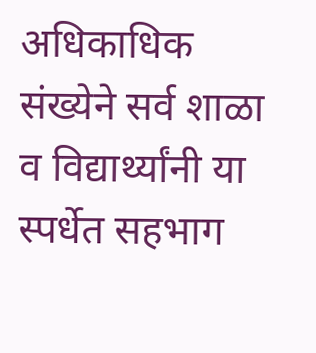अधिकाधिक संख्येने सर्व शाळा व विद्यार्थ्यांनी या स्पर्धेत सहभाग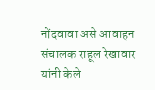नोंदवावा असे आवाहन संचालक राहूल रेखावार यांनी केले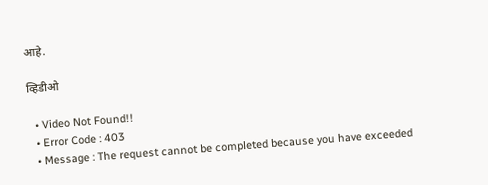आहे.

व्हिडीओ

  • Video Not Found!!
  • Error Code : 403
  • Message : The request cannot be completed because you have exceeded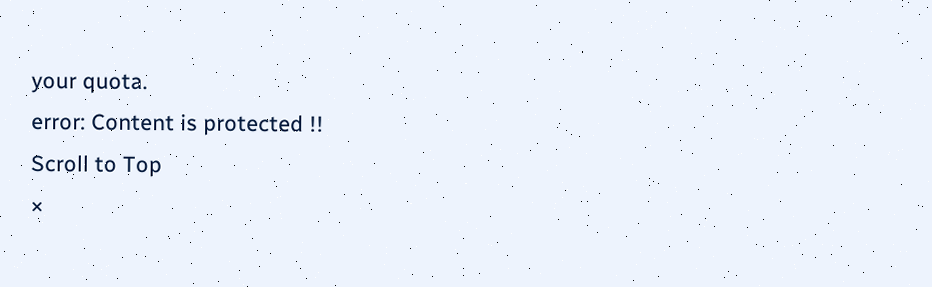your quota.
error: Content is protected !!
Scroll to Top
×